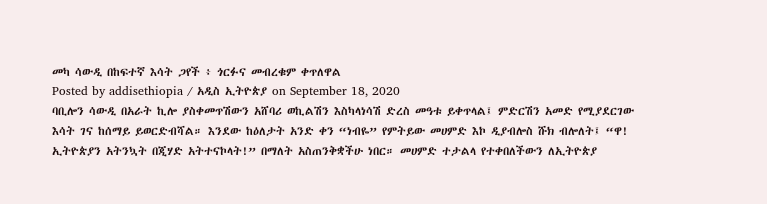መካ ሳውዲ በከፍተኛ እሳት ጋየች ፥ ጎርፉና መብረቁም ቀጥለዋል
Posted by addisethiopia / አዲስ ኢትዮጵያ on September 18, 2020
ባቢሎን ሳውዲ በአራት ኪሎ ያስቀመጥሽውን አሸባሪ ወኪልሽን እስካላነሳሽ ድረስ መዓቱ ይቀጥላል፤ ምድርሽን አመድ የሚያደርገው እሳት ገና ከሰማይ ይወርድብሻል። እንደው ከዕለታት አንድ ቀን “ነብዬ” የምትይው መሀምድ እኮ ዲያብሎስ ሹክ ብሎለት፤ “ዋ! ኢትዮጵያን አትንኳት በጂሃድ አትተናኮላት!” በማለት አስጠንቅቋችሁ ነበር። መሀምድ ተታልላ የተቀበለችውን ለኢትዮጵያ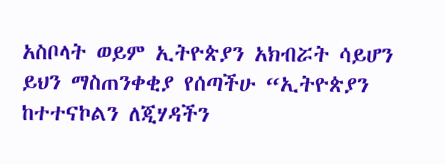አስቦላት ወይም ኢትዮጵያን አክብሯት ሳይሆን ይህን ማስጠንቀቂያ የሰጣችሁ “ኢትዮጵያን ከተተናኮልን ለጂሃዳችን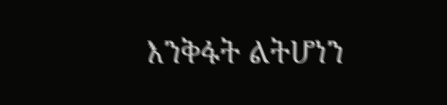እንቅፋት ልትሆነን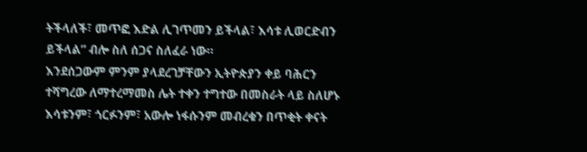ትችላለች፣ መጥፎ እድል ሊገጥመን ይችላል፣ እሳቱ ሊወርድብን ይችላል” ብሎ ስለ ሰጋና ስለፈራ ነው።
እንደሰጋውም ምንም ያላደረገቻቸውን ኢትዮጵያን ቀይ ባሕርን ተሻግረው ለማተረማመስ ሌት ተቀን ተግተው በመስራት ላይ ስለሆኑ እሳቱንም፣ ጎርፉንም፣ አውሎ ነፋሱንም መብረቁን በጥቂት ቀናት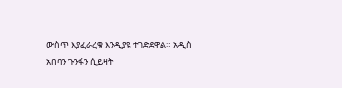ውስጥ እያፈራረቁ እንዲያዩ ተገድደዋል። አዲስ አበባን ጉንፋን ሲይዛት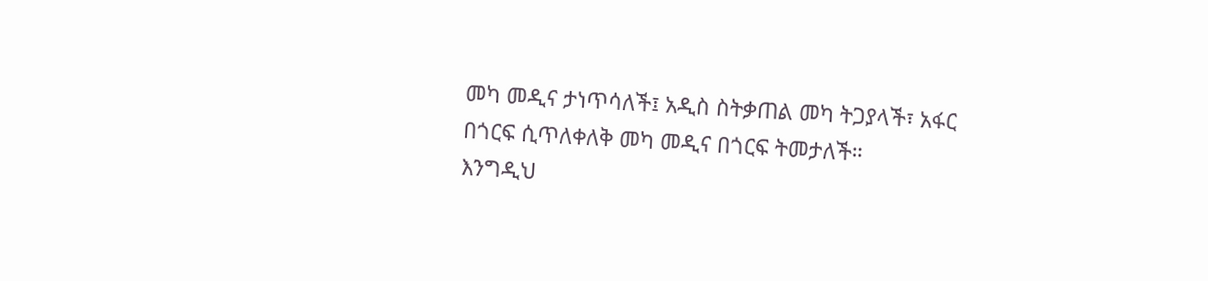መካ መዲና ታነጥሳለች፤ አዲስ ስትቃጠል መካ ትጋያላች፣ አፋር በጎርፍ ሲጥለቀለቅ መካ መዲና በጎርፍ ትመታለች።
እንግዲህ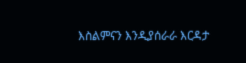እስልምናን እንዲያሰራራ እርዳታ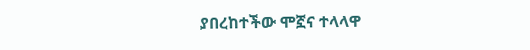ያበረከተችው ሞኟና ተላላዋ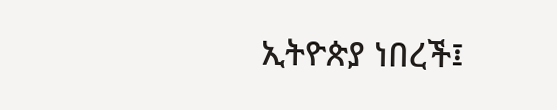ኢትዮጵያ ነበረች፤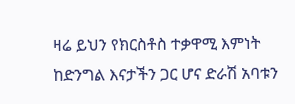ዛሬ ይህን የክርስቶስ ተቃዋሚ እምነት ከድንግል እናታችን ጋር ሆና ድራሽ አባቱን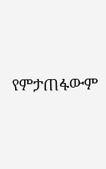የምታጠፋውም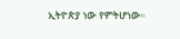ኢትዮጵያ ነው የምትሆነው።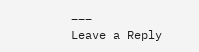___
Leave a Reply